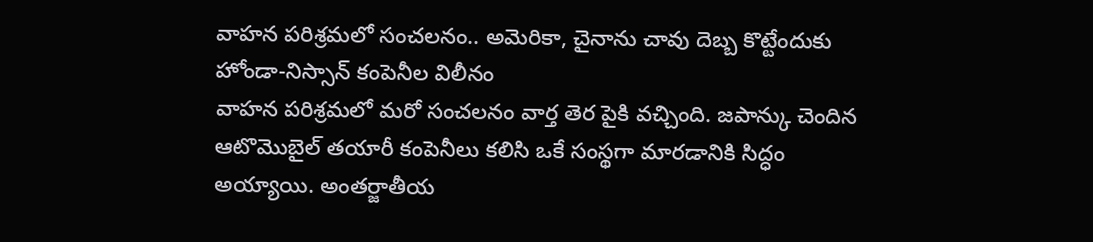వాహన పరిశ్రమలో సంచలనం.. అమెరికా, చైనాను చావు దెబ్బ కొట్టేందుకు హోండా-నిస్సాన్ కంపెనీల విలీనం
వాహన పరిశ్రమలో మరో సంచలనం వార్త తెర పైకి వచ్చింది. జపాన్కు చెందిన ఆటొమొబైల్ తయారీ కంపెనీలు కలిసి ఒకే సంస్థగా మారడానికి సిద్ధం అయ్యాయి. అంతర్జాతీయ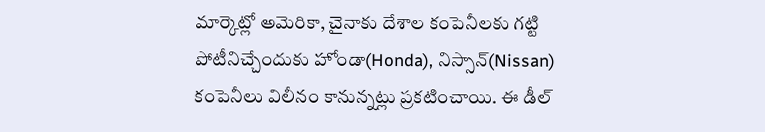మార్కెట్లో అమెరికా, చైనాకు దేశాల కంపెనీలకు గట్టి పోటీనిచ్చేందుకు హోండా(Honda), నిస్సాన్(Nissan) కంపెనీలు విలీనం కానున్నట్లు ప్రకటించాయి. ఈ డీల్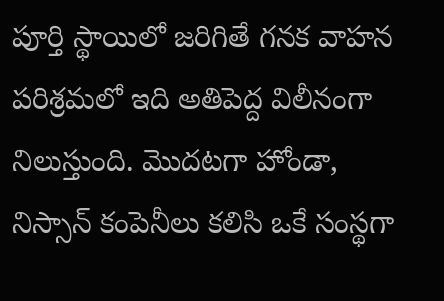పూర్తి స్థాయిలో జరిగితే గనక వాహన పరిశ్రమలో ఇది అతిపెద్ద విలీనంగా నిలుస్తుంది. మొదటగా హోండా, నిస్సాన్ కంపెనీలు కలిసి ఒకే సంస్థగా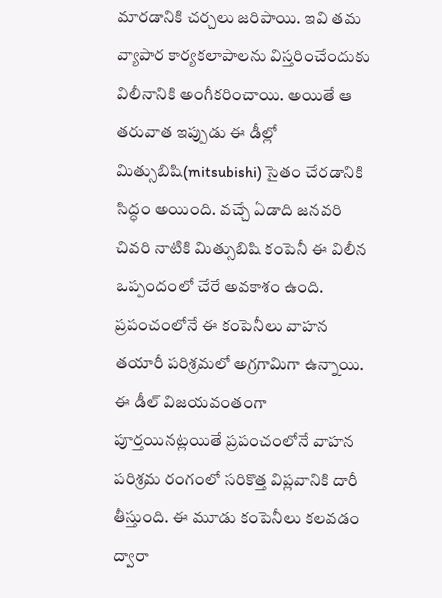మారడానికి చర్చలు జరిపాయి. ఇవి తమ వ్యాపార కార్యకలాపాలను విస్తరించేందుకు విలీనానికి అంగీకరించాయి. అయితే ఆ తరువాత ఇప్పుడు ఈ డీల్లో మిత్సుబిషి(mitsubishi) సైతం చేరడానికి సిద్ధం అయింది. వచ్చే ఏడాది జనవరి చివరి నాటికి మిత్సుబిషి కంపెనీ ఈ విలీన ఒప్పందంలో చేరే అవకాశం ఉంది. ప్రపంచంలోనే ఈ కంపెనీలు వాహన తయారీ పరిశ్రమలో అగ్రగామిగా ఉన్నాయి.
ఈ డీల్ విజయవంతంగా పూర్తయినట్లయితే ప్రపంచంలోనే వాహన పరిశ్రమ రంగంలో సరికొత్త విప్లవానికి దారీ తీస్తుంది. ఈ మూడు కంపెనీలు కలవడం ద్వారా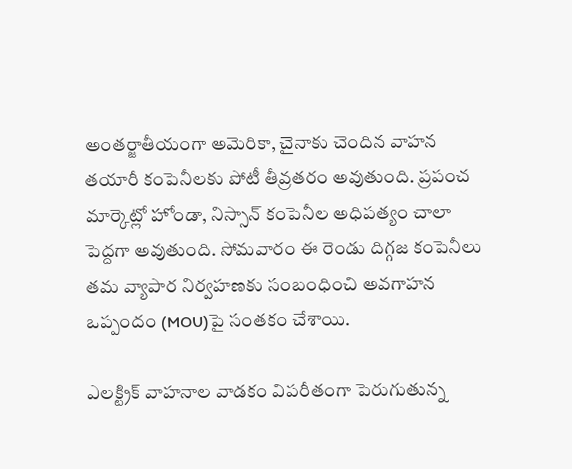అంతర్జాతీయంగా అమెరికా, చైనాకు చెందిన వాహన తయారీ కంపెనీలకు పోటీ తీవ్రతరం అవుతుంది. ప్రపంచ మార్కెట్లో హోండా, నిస్సాన్ కంపెనీల అధిపత్యం చాలా పెద్దగా అవుతుంది. సోమవారం ఈ రెండు దిగ్గజ కంపెనీలు తమ వ్యాపార నిర్వహణకు సంబంధించి అవగాహన ఒప్పందం (MOU)పై సంతకం చేశాయి.

ఎలక్ట్రిక్ వాహనాల వాడకం విపరీతంగా పెరుగుతున్న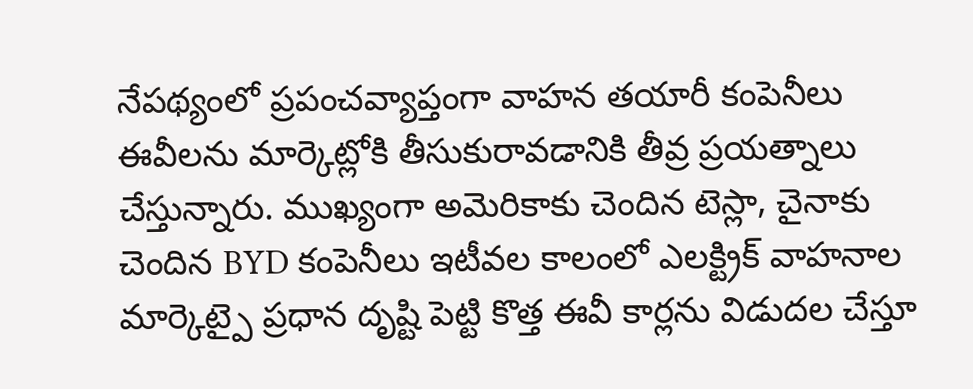నేపథ్యంలో ప్రపంచవ్యాప్తంగా వాహన తయారీ కంపెనీలు ఈవీలను మార్కెట్లోకి తీసుకురావడానికి తీవ్ర ప్రయత్నాలు చేస్తున్నారు. ముఖ్యంగా అమెరికాకు చెందిన టెస్లా, చైనాకు చెందిన BYD కంపెనీలు ఇటీవల కాలంలో ఎలక్ట్రిక్ వాహనాల మార్కెట్పై ప్రధాన దృష్టి పెట్టి కొత్త ఈవీ కార్లను విడుదల చేస్తూ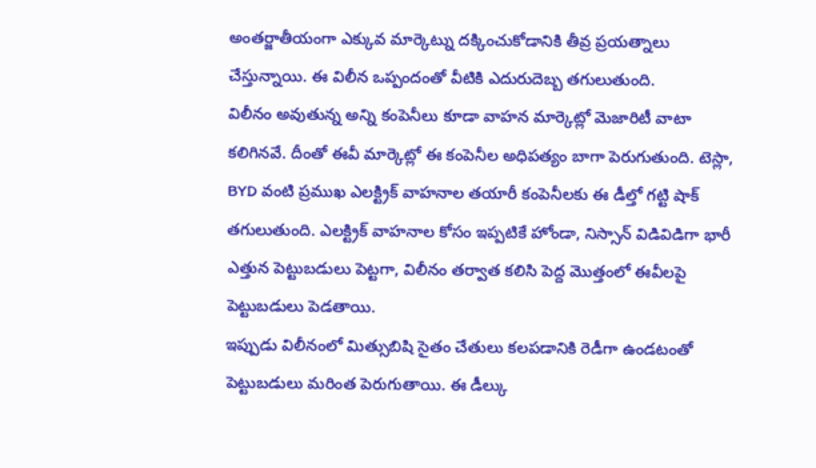అంతర్జాతీయంగా ఎక్కువ మార్కెట్ను దక్కించుకోడానికి తీవ్ర ప్రయత్నాలు చేస్తున్నాయి. ఈ విలీన ఒప్పందంతో వీటికి ఎదురుదెబ్బ తగులుతుంది.
విలీనం అవుతున్న అన్ని కంపెనీలు కూడా వాహన మార్కెట్లో మెజారిటీ వాటా కలిగినవే. దీంతో ఈవీ మార్కెట్లో ఈ కంపెనీల అధిపత్యం బాగా పెరుగుతుంది. టెస్లా, BYD వంటి ప్రముఖ ఎలక్ట్రిక్ వాహనాల తయారీ కంపెనీలకు ఈ డీల్తో గట్టి షాక్ తగులుతుంది. ఎలక్ట్రిక్ వాహనాల కోసం ఇప్పటికే హోండా, నిస్సాన్ విడివిడిగా భారీ ఎత్తున పెట్టుబడులు పెట్టగా, విలీనం తర్వాత కలిసి పెద్ద మొత్తంలో ఈవీలపై పెట్టుబడులు పెడతాయి.
ఇప్పుడు విలీనంలో మిత్సుబిషి సైతం చేతులు కలపడానికి రెడీగా ఉండటంతో పెట్టుబడులు మరింత పెరుగుతాయి. ఈ డీల్కు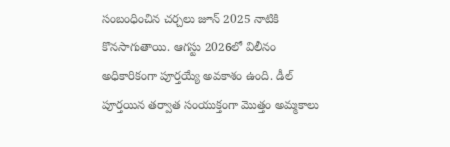సంబంధించిన చర్చలు జూన్ 2025 నాటికి కొనసాగుతాయి. ఆగస్టు 2026లో విలీనం అధికారికంగా పూర్తయ్యే అవకాశం ఉంది. డీల్ పూర్తయిన తర్వాత సంయుక్తంగా మొత్తం అమ్మకాలు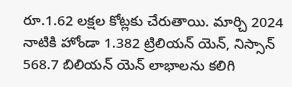రూ.1.62 లక్షల కోట్లకు చేరుతాయి. మార్చి 2024 నాటికి హోండా 1.382 ట్రిలియన్ యెన్, నిస్సాన్ 568.7 బిలియన్ యెన్ లాభాలను కలిగి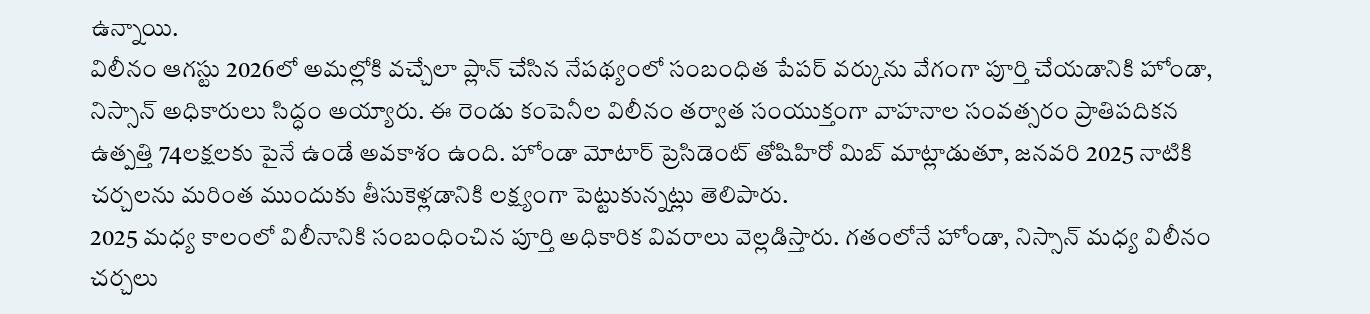ఉన్నాయి.
విలీనం ఆగస్టు 2026లో అమల్లోకి వచ్చేలా ప్లాన్ చేసిన నేపథ్యంలో సంబంధిత పేపర్ వర్కును వేగంగా పూర్తి చేయడానికి హోండా, నిస్సాన్ అధికారులు సిద్ధం అయ్యారు. ఈ రెండు కంపెనీల విలీనం తర్వాత సంయుక్తంగా వాహనాల సంవత్సరం ప్రాతిపదికన ఉత్పత్తి 74లక్షలకు పైనే ఉండే అవకాశం ఉంది. హోండా మోటార్ ప్రెసిడెంట్ తోషిహిరో మిబ్ మాట్లాడుతూ, జనవరి 2025 నాటికి చర్చలను మరింత ముందుకు తీసుకెళ్లడానికి లక్ష్యంగా పెట్టుకున్నట్లు తెలిపారు.
2025 మధ్య కాలంలో విలీనానికి సంబంధించిన పూర్తి అధికారిక వివరాలు వెల్లడిస్తారు. గతంలోనే హోండా, నిస్సాన్ మధ్య విలీనం చర్చలు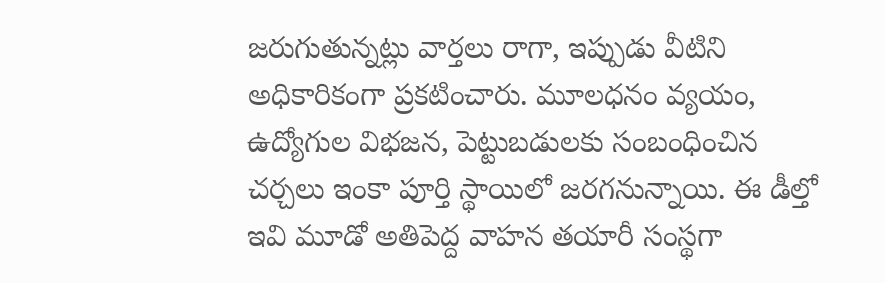జరుగుతున్నట్లు వార్తలు రాగా, ఇప్పుడు వీటిని అధికారికంగా ప్రకటించారు. మూలధనం వ్యయం, ఉద్యోగుల విభజన, పెట్టుబడులకు సంబంధించిన చర్చలు ఇంకా పూర్తి స్థాయిలో జరగనున్నాయి. ఈ డీల్తో ఇవి మూడో అతిపెద్ద వాహన తయారీ సంస్థగా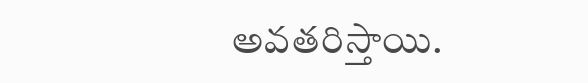అవతరిస్తాయి.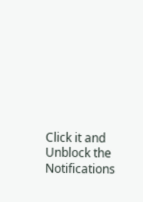Click it and Unblock the Notifications